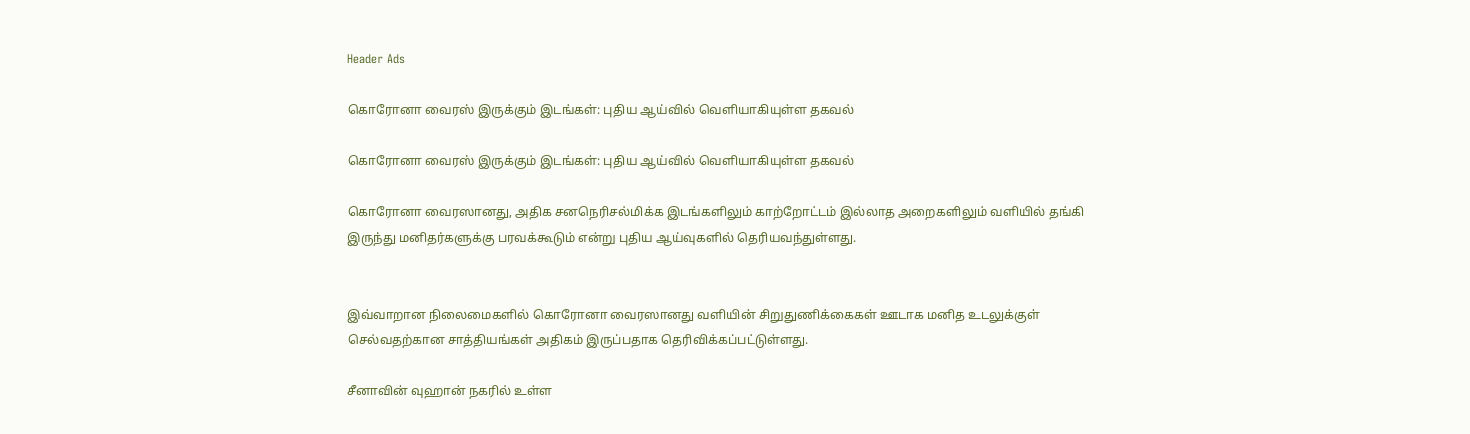Header Ads

கொரோனா வைரஸ் இருக்கும் இடங்கள்: புதிய ஆய்வில் வௌியாகியுள்ள தகவல்

கொரோனா வைரஸ் இருக்கும் இடங்கள்: புதிய ஆய்வில் வௌியாகியுள்ள தகவல்

கொரோனா வைரஸானது, அதிக சனநெரிசல்மிக்க இடங்களிலும் காற்றோட்டம் இல்லாத அறைகளிலும் வளியில் தங்கி இருந்து மனிதர்களுக்கு பரவக்கூடும் என்று புதிய ஆய்வுகளில் தெரியவந்துள்ளது.


இவ்வாறான நிலைமைகளில் கொரோனா வைரஸானது வளியின் சிறுதுணிக்கைகள் ஊடாக மனித உடலுக்குள் செல்வதற்கான சாத்தியங்கள் அதிகம் இருப்பதாக தெரிவிக்கப்பட்டுள்ளது.

சீனாவின் வுஹான் நகரில் உள்ள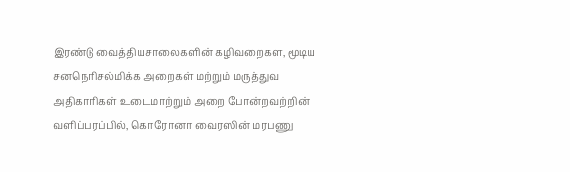இரண்டு வைத்தியசாலைகளின் கழிவறைகள, மூடிய சனநெரிசல்மிக்க அறைகள் மற்றும் மருத்துவ அதிகாரிகள் உடைமாற்றும் அறை போன்றவற்றின் வளிப்பரப்பில், கொரோனா வைரஸின் மரபணு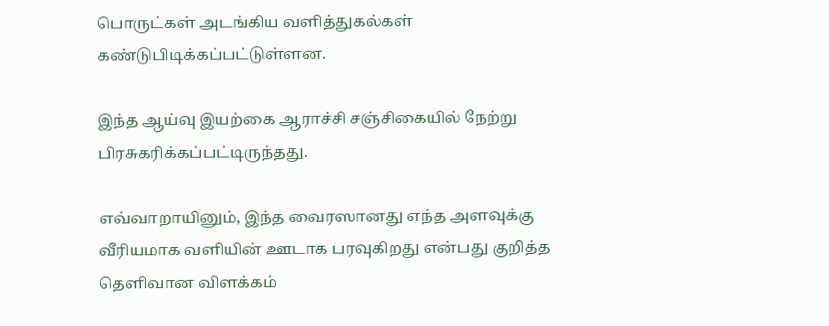பொருட்கள் அடங்கிய வளித்துகல்கள் கண்டுபிடிக்கப்பட்டுள்ளன.

இந்த ஆய்வு இயற்கை ஆராச்சி சஞ்சிகையில் நேற்று பிரசுகரிக்கப்பட்டிருந்தது.

எவ்வாறாயினும், இந்த வைரஸானது எந்த அளவுக்கு வீரியமாக வளியின் ஊடாக பரவுகிறது என்பது குறித்த தெளிவான விளக்கம்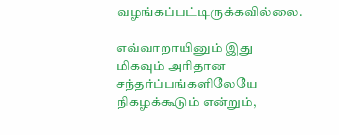வழங்கப்பட்டிருக்கவில்லை.

எவ்வாறாயினும் இது மிகவும் அரிதான சந்தர்ப்பங்களிலேயே நிகழக்கூடும் என்றும்,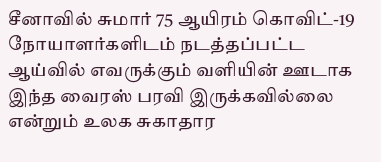சீனாவில் சுமார் 75 ஆயிரம் கொவிட்-19 நோயாளர்களிடம் நடத்தப்பட்ட ஆய்வில் எவருக்கும் வளியின் ஊடாக இந்த வைரஸ் பரவி இருக்கவில்லை என்றும் உலக சுகாதார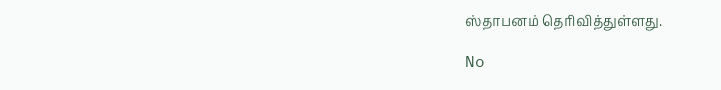ஸ்தாபனம் தெரிவித்துள்ளது.

No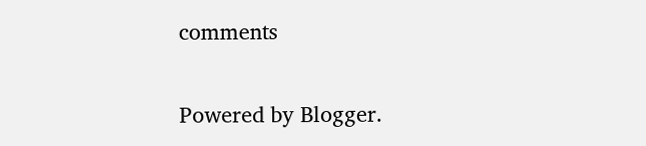comments

Powered by Blogger.